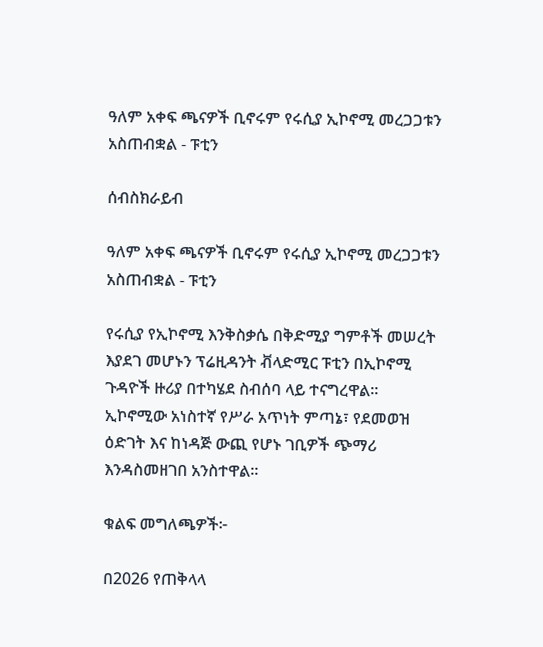ዓለም አቀፍ ጫናዎች ቢኖሩም የሩሲያ ኢኮኖሚ መረጋጋቱን አስጠብቋል - ፑቲን

ሰብስክራይብ

ዓለም አቀፍ ጫናዎች ቢኖሩም የሩሲያ ኢኮኖሚ መረጋጋቱን አስጠብቋል - ፑቲን

የሩሲያ የኢኮኖሚ እንቅስቃሴ በቅድሚያ ግምቶች መሠረት እያደገ መሆኑን ፕሬዚዳንት ቭላድሚር ፑቲን በኢኮኖሚ ጉዳዮች ዙሪያ በተካሄደ ስብሰባ ላይ ተናግረዋል። ኢኮኖሚው አነስተኛ የሥራ አጥነት ምጣኔ፣ የደመወዝ ዕድገት እና ከነዳጅ ውጪ የሆኑ ገቢዎች ጭማሪ እንዳስመዘገበ አንስተዋል።

ቁልፍ መግለጫዎች፦

በ2026 የጠቅላላ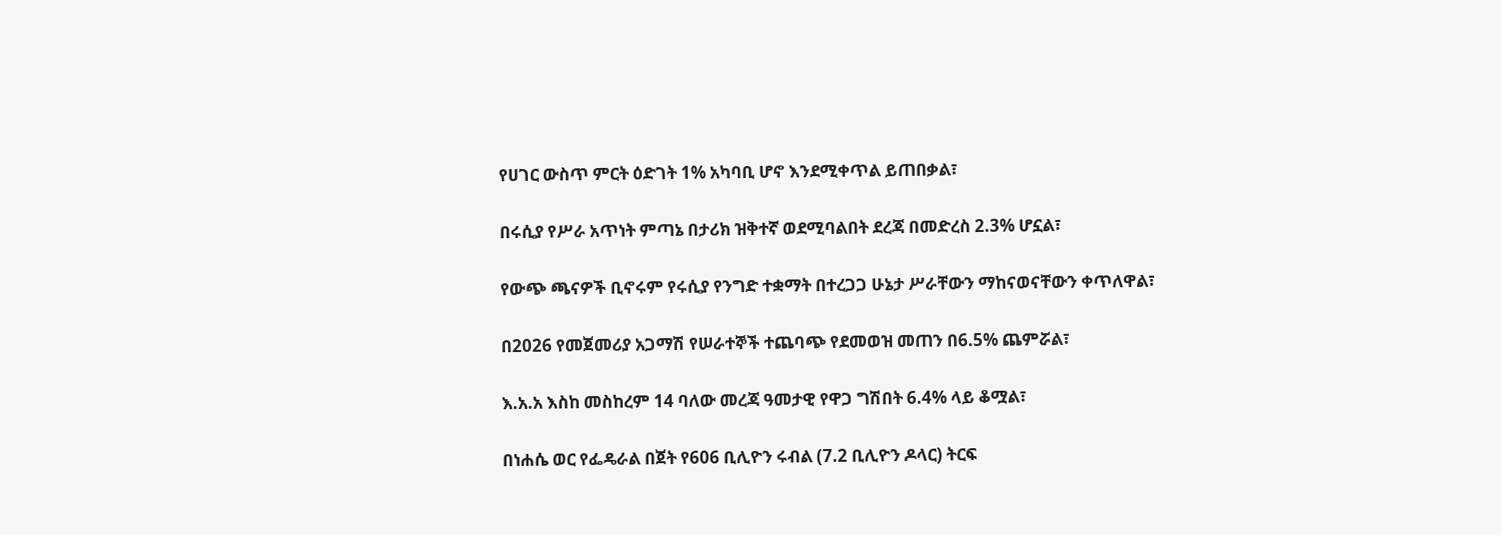የሀገር ውስጥ ምርት ዕድገት 1% አካባቢ ሆኖ እንደሚቀጥል ይጠበቃል፣

በሩሲያ የሥራ አጥነት ምጣኔ በታሪክ ዝቅተኛ ወደሚባልበት ደረጃ በመድረስ 2.3% ሆኗል፣

የውጭ ጫናዎች ቢኖሩም የሩሲያ የንግድ ተቋማት በተረጋጋ ሁኔታ ሥራቸውን ማከናወናቸውን ቀጥለዋል፣

በ2026 የመጀመሪያ አጋማሽ የሠራተኞች ተጨባጭ የደመወዝ መጠን በ6.5% ጨምሯል፣

እ.አ.አ እስከ መስከረም 14 ባለው መረጃ ዓመታዊ የዋጋ ግሽበት 6.4% ላይ ቆሟል፣

በነሐሴ ወር የፌዴራል በጀት የ606 ቢሊዮን ሩብል (7.2 ቢሊዮን ዶላር) ትርፍ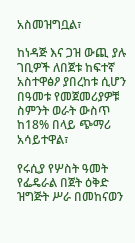አስመዝግቧል፣

ከነዳጅ እና ጋዝ ውጪ ያሉ ገቢዎች ለበጀቱ ከፍተኛ አስተዋፅዖ ያበረከቱ ሲሆን በዓመቱ የመጀመሪያዎቹ ስምንት ወራት ውስጥ ከ18% በላይ ጭማሪ አሳይተዋል፣

የሩሲያ የሦስት ዓመት የፌዴራል በጀት ዕቅድ ዝግጅት ሥራ በመከናወን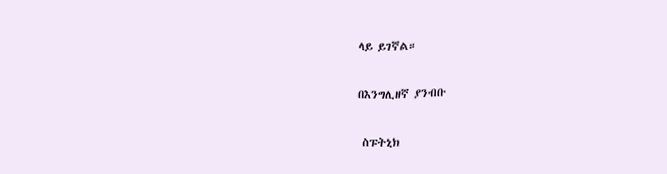ላይ ይገኛል።

በእንግሊዘኛ ያንብቡ

 ስፑትኒክ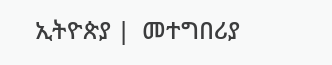ኢትዮጵያ |  መተግበሪያ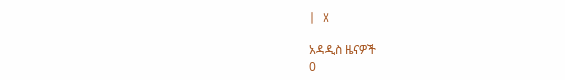|  X

አዳዲስ ዜናዎች
0